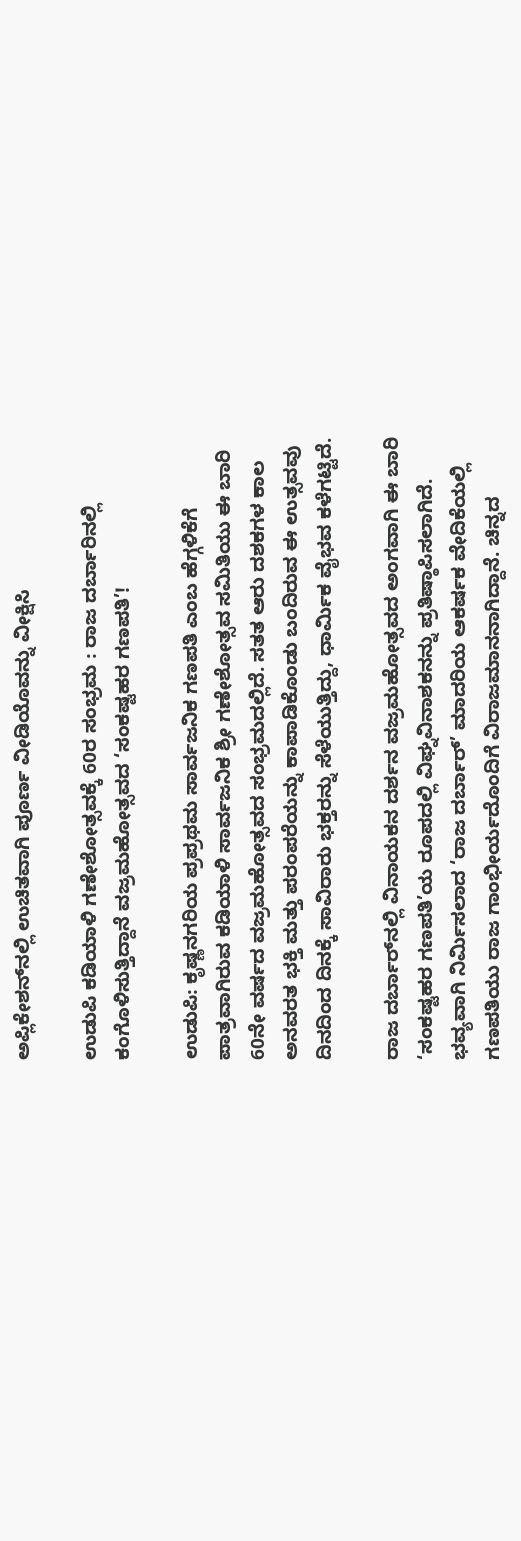ಅಪ್ಲಿಕೇಶನ್‌ನಲ್ಲಿ ಉಚಿತವಾಗಿ ಪೂರ್ಣ ವೀಡಿಯೊವನ್ನು ವೀಕ್ಷಿಸಿ

ಉಡುಪಿ ಕಡಿಯಾಳಿ ಗಣೇಶೋತ್ಸವಕ್ಕೆ 60ರ ಸಂಭ್ರಮ : ರಾಜ ದರ್ಬಾರಿನಲ್ಲಿ ಕಂಗೊಳಿಸುತ್ತಿದ್ದಾನೆ ವಜ್ರಮಹೋತ್ಸವದ ‘ಸಂಕಷ್ಟಹರ ಗಣಪತಿ’!

ಉಡುಪಿ: ಕೃಷ್ಣನಗರಿಯ ಪ್ರಪ್ರಥಮ ಸಾರ್ವಜನಿಕ ಗಣಪತಿ ಎಂಬ ಹೆಗ್ಗಳಿಕೆಗೆ ಪಾತ್ರವಾಗಿರುವ ಕಡಿಯಾಳಿ ಸಾರ್ವಜನಿಕ ಶ್ರೀ ಗಣೇಶೋತ್ಸವ ಸಮಿತಿಯು ಈ ಬಾರಿ 60ನೇ ವರ್ಷದ ವಜ್ರಮಹೋತ್ಸವದ ಸಂಭ್ರಮದಲ್ಲಿದೆ. ಸತತ ಆರು ದಶಕಗಳ ಕಾಲ ಅನವರತ ಭಕ್ತಿ ಮತ್ತು ಪರಂಪರೆಯನ್ನು ಕಾಪಾಡಿಕೊಂಡು ಬಂದಿರುವ ಈ ಉತ್ಸವವು ದಿನದಿಂದ ದಿನಕ್ಕೆ ಸಾವಿರಾರು ಭಕ್ತರನ್ನು ಸೆಳೆಯುತ್ತಿದ್ದು, ಧಾರ್ಮಿಕ ವೈಭವ ಕಳೆಗಟ್ಟಿದೆ.

ರಾಜ ದರ್ಬಾರ್‌ನಲ್ಲಿ ವಿನಾಯಕನ ದರ್ಶನ ವಜ್ರಮಹೋತ್ಸವದ ಅಂಗವಾಗಿ ಈ ಬಾರಿ ‘ಸಂಕಷ್ಟಹರ ಗಣಪತಿ’ಯ ರೂಪದಲ್ಲಿ ವಿಘ್ನವಿನಾಶಕನನ್ನು ಪ್ರತಿಷ್ಠಾಪಿಸಲಾಗಿದೆ. ಭವ್ಯವಾಗಿ ನಿರ್ಮಿಸಲಾದ ‘ರಾಜ ದರ್ಬಾರ್’ ಮಾದರಿಯ ಆಕರ್ಷಕ ವೇದಿಕೆಯಲ್ಲಿ ಗಣಪತಿಯು ರಾಜ ಗಾಂಭೀರ್ಯದೊಂದಿಗೆ ವಿರಾಜಮಾನನಾಗಿದ್ದಾನೆ. ಚಿನ್ನದ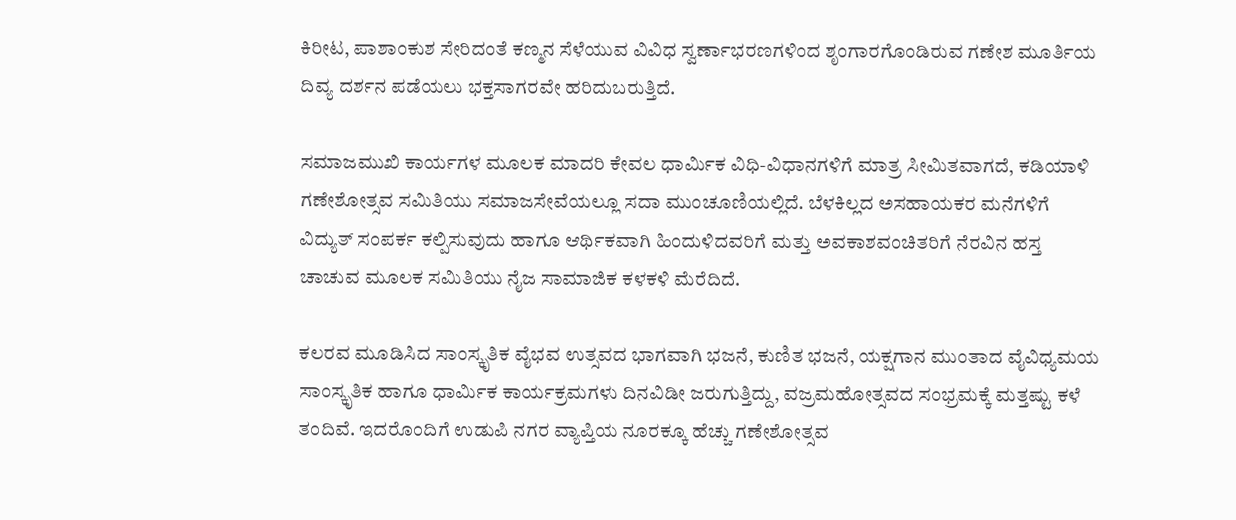ಕಿರೀಟ, ಪಾಶಾಂಕುಶ ಸೇರಿದಂತೆ ಕಣ್ಮನ ಸೆಳೆಯುವ ವಿವಿಧ ಸ್ವರ್ಣಾಭರಣಗಳಿಂದ ಶೃಂಗಾರಗೊಂಡಿರುವ ಗಣೇಶ ಮೂರ್ತಿಯ ದಿವ್ಯ ದರ್ಶನ ಪಡೆಯಲು ಭಕ್ತಸಾಗರವೇ ಹರಿದುಬರುತ್ತಿದೆ.

ಸಮಾಜಮುಖಿ ಕಾರ್ಯಗಳ ಮೂಲಕ ಮಾದರಿ ಕೇವಲ ಧಾರ್ಮಿಕ ವಿಧಿ-ವಿಧಾನಗಳಿಗೆ ಮಾತ್ರ ಸೀಮಿತವಾಗದೆ, ಕಡಿಯಾಳಿ ಗಣೇಶೋತ್ಸವ ಸಮಿತಿಯು ಸಮಾಜಸೇವೆಯಲ್ಲೂ ಸದಾ ಮುಂಚೂಣಿಯಲ್ಲಿದೆ. ಬೆಳಕಿಲ್ಲದ ಅಸಹಾಯಕರ ಮನೆಗಳಿಗೆ ವಿದ್ಯುತ್ ಸಂಪರ್ಕ ಕಲ್ಪಿಸುವುದು ಹಾಗೂ ಆರ್ಥಿಕವಾಗಿ ಹಿಂದುಳಿದವರಿಗೆ ಮತ್ತು ಅವಕಾಶವಂಚಿತರಿಗೆ ನೆರವಿನ ಹಸ್ತ ಚಾಚುವ ಮೂಲಕ ಸಮಿತಿಯು ನೈಜ ಸಾಮಾಜಿಕ ಕಳಕಳಿ ಮೆರೆದಿದೆ.

ಕಲರವ ಮೂಡಿಸಿದ ಸಾಂಸ್ಕೃತಿಕ ವೈಭವ ಉತ್ಸವದ ಭಾಗವಾಗಿ ಭಜನೆ, ಕುಣಿತ ಭಜನೆ, ಯಕ್ಷಗಾನ ಮುಂತಾದ ವೈವಿಧ್ಯಮಯ ಸಾಂಸ್ಕೃತಿಕ ಹಾಗೂ ಧಾರ್ಮಿಕ ಕಾರ್ಯಕ್ರಮಗಳು ದಿನವಿಡೀ ಜರುಗುತ್ತಿದ್ದು, ವಜ್ರಮಹೋತ್ಸವದ ಸಂಭ್ರಮಕ್ಕೆ ಮತ್ತಷ್ಟು ಕಳೆ ತಂದಿವೆ. ಇದರೊಂದಿಗೆ ಉಡುಪಿ ನಗರ ವ್ಯಾಪ್ತಿಯ ನೂರಕ್ಕೂ ಹೆಚ್ಚು ಗಣೇಶೋತ್ಸವ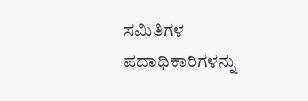ಸಮಿತಿಗಳ ಪದಾಧಿಕಾರಿಗಳನ್ನು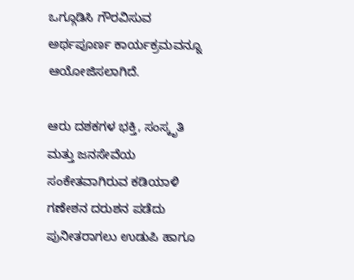ಒಗ್ಗೂಡಿಸಿ ಗೌರವಿಸುವ ಅರ್ಥಪೂರ್ಣ ಕಾರ್ಯಕ್ರಮವನ್ನೂ ಆಯೋಜಿಸಲಾಗಿದೆ.

ಆರು ದಶಕಗಳ ಭಕ್ತಿ, ಸಂಸ್ಕೃತಿ ಮತ್ತು ಜನಸೇವೆಯ ಸಂಕೇತವಾಗಿರುವ ಕಡಿಯಾಳಿ ಗಣೇಶನ ದರುಶನ ಪಡೆದು ಪುನೀತರಾಗಲು ಉಡುಪಿ ಹಾಗೂ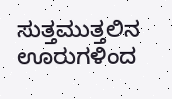ಸುತ್ತಮುತ್ತಲಿನ ಊರುಗಳಿಂದ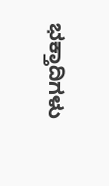ಭಕ್ತಾದಿಗಳು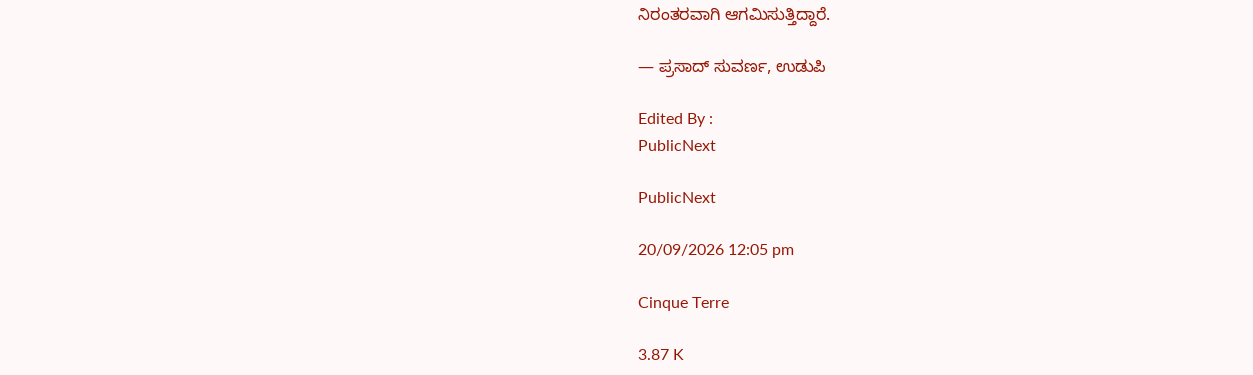ನಿರಂತರವಾಗಿ ಆಗಮಿಸುತ್ತಿದ್ದಾರೆ.

— ಪ್ರಸಾದ್ ಸುವರ್ಣ, ಉಡುಪಿ

Edited By :
PublicNext

PublicNext

20/09/2026 12:05 pm

Cinque Terre

3.87 K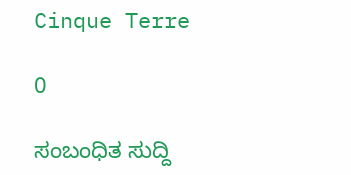Cinque Terre

0

ಸಂಬಂಧಿತ ಸುದ್ದಿ